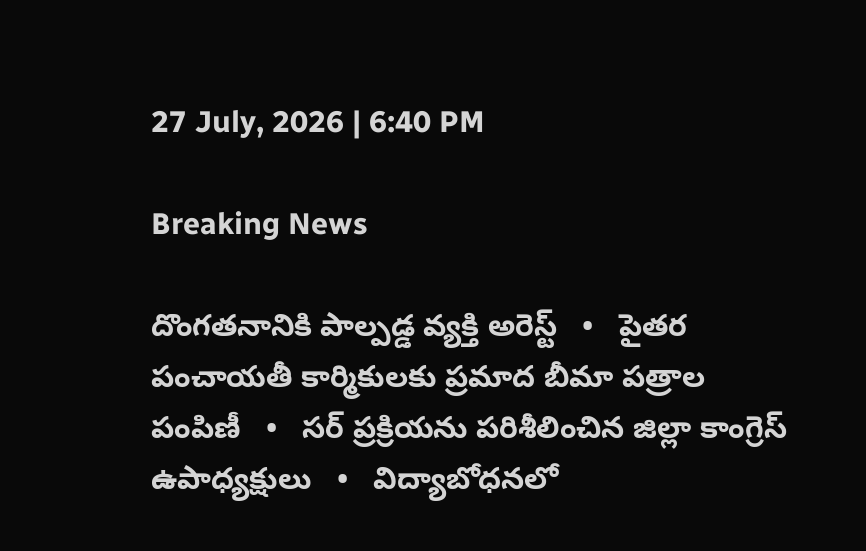27 July, 2026 | 6:40 PM

Breaking News

దొంగతనానికి పాల్పడ్డ వ్యక్తి అరెస్ట్   •   పైతర పంచాయతీ కార్మికులకు ప్రమాద బీమా పత్రాల పంపిణీ   •   సర్ ప్రక్రియను పరిశీలించిన జిల్లా కాంగ్రెస్ ఉపాధ్యక్షులు   •   విద్యాబోధనలో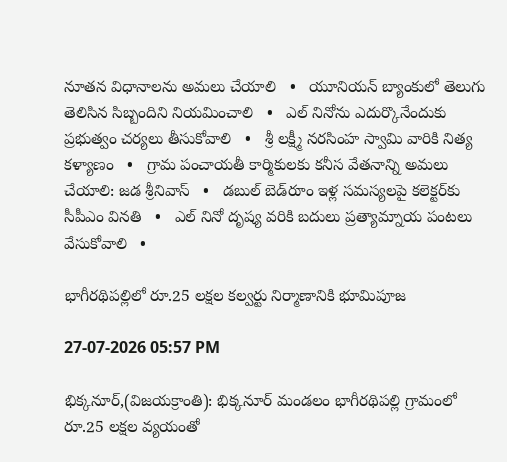నూతన విధానాలను అమలు చేయాలి   •   యూనియన్ బ్యాంకులో తెలుగు తెలిసిన సిబ్బందిని నియమించాలి   •   ఎల్ నినోను ఎదుర్కొనేందుకు ప్రభుత్వం చర్యలు తీసుకోవాలి   •   శ్రీ లక్ష్మీ నరసింహ స్వామి వారికి నిత్య కళ్యాణం   •   గ్రామ పంచాయతీ కార్మికులకు కనీస వేతనాన్ని అమలు చేయాలి: జడ శ్రీనివాస్   •   డబుల్ బెడ్‌రూం ఇళ్ల సమస్యలపై కలెక్టర్‌కు సీపీఎం వినతి   •   ఎల్ నినో దృష్య వరికి బదులు ప్రత్యామ్నాయ పంటలు వేసుకోవాలి   •

భాగీరథిపల్లిలో రూ.25 లక్షల కల్వర్టు నిర్మాణానికి భూమిపూజ

27-07-2026 05:57 PM

భిక్కనూర్,(విజయక్రాంతి): భిక్కనూర్ మండలం భాగీరథిపల్లి గ్రామంలో రూ.25 లక్షల వ్యయంతో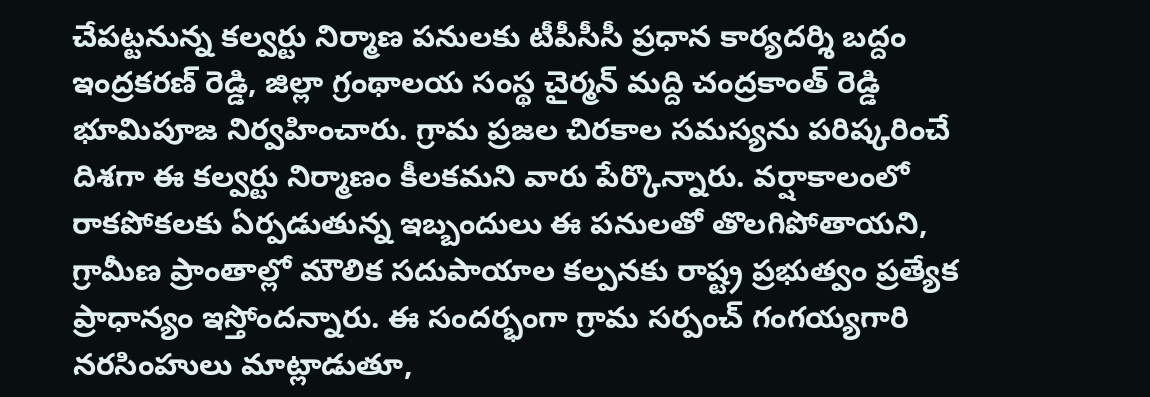చేపట్టనున్న కల్వర్టు నిర్మాణ పనులకు టీపీసీసీ ప్రధాన కార్యదర్శి బద్దం ఇంద్రకరణ్ రెడ్డి, జిల్లా గ్రంథాలయ సంస్థ చైర్మన్ మద్ది చంద్రకాంత్ రెడ్డి భూమిపూజ నిర్వహించారు. గ్రామ ప్రజల చిరకాల సమస్యను పరిష్కరించే దిశగా ఈ కల్వర్టు నిర్మాణం కీలకమని వారు పేర్కొన్నారు. వర్షాకాలంలో రాకపోకలకు ఏర్పడుతున్న ఇబ్బందులు ఈ పనులతో తొలగిపోతాయని, గ్రామీణ ప్రాంతాల్లో మౌలిక సదుపాయాల కల్పనకు రాష్ట్ర ప్రభుత్వం ప్రత్యేక ప్రాధాన్యం ఇస్తోందన్నారు. ఈ సందర్భంగా గ్రామ సర్పంచ్ గంగయ్యగారి నరసింహులు మాట్లాడుతూ,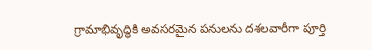గ్రామాభివృద్ధికి అవసరమైన పనులను దశలవారీగా పూర్తి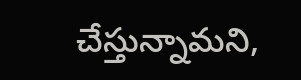చేస్తున్నామని,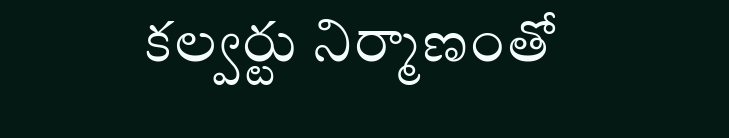కల్వర్టు నిర్మాణంతో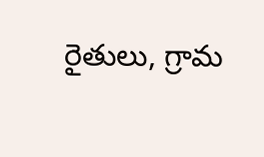రైతులు, గ్రామ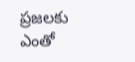ప్రజలకు ఎంతో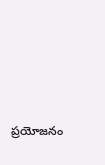ప్రయోజనం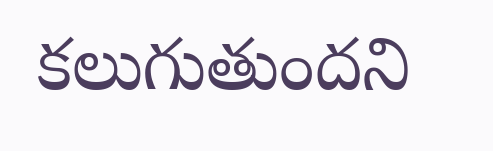కలుగుతుందని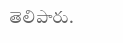తెలిపారు.